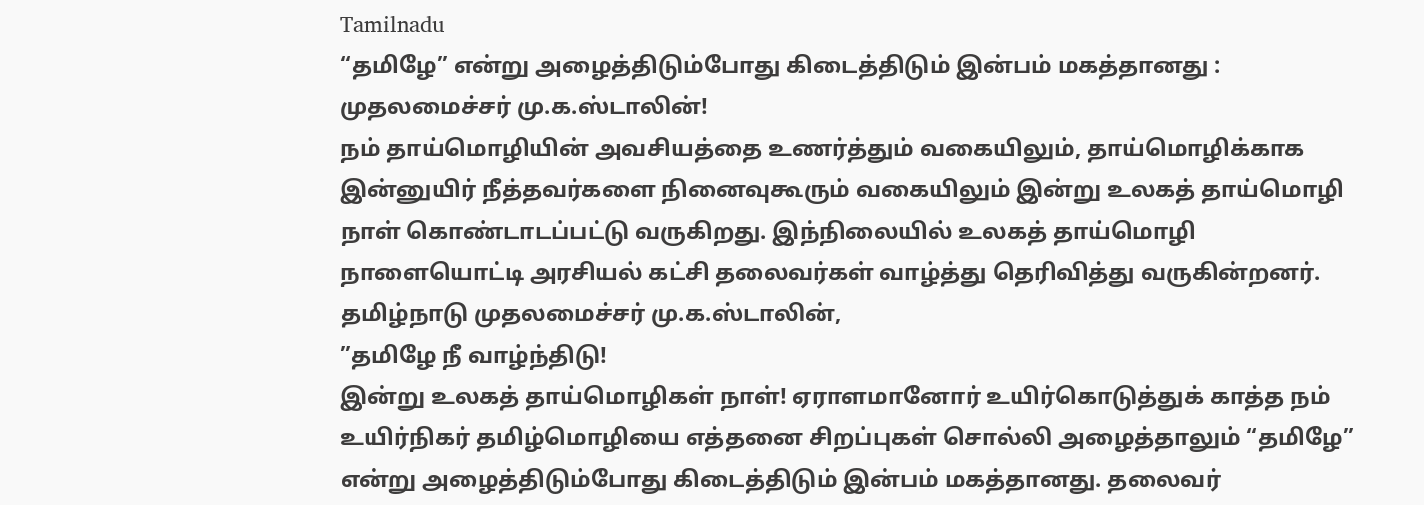Tamilnadu
“தமிழே” என்று அழைத்திடும்போது கிடைத்திடும் இன்பம் மகத்தானது : முதலமைச்சர் மு.க.ஸ்டாலின்!
நம் தாய்மொழியின் அவசியத்தை உணர்த்தும் வகையிலும், தாய்மொழிக்காக இன்னுயிர் நீத்தவர்களை நினைவுகூரும் வகையிலும் இன்று உலகத் தாய்மொழி நாள் கொண்டாடப்பட்டு வருகிறது. இந்நிலையில் உலகத் தாய்மொழி நாளையொட்டி அரசியல் கட்சி தலைவர்கள் வாழ்த்து தெரிவித்து வருகின்றனர்.
தமிழ்நாடு முதலமைச்சர் மு.க.ஸ்டாலின்,
”தமிழே நீ வாழ்ந்திடு!
இன்று உலகத் தாய்மொழிகள் நாள்! ஏராளமானோர் உயிர்கொடுத்துக் காத்த நம் உயிர்நிகர் தமிழ்மொழியை எத்தனை சிறப்புகள் சொல்லி அழைத்தாலும் “தமிழே” என்று அழைத்திடும்போது கிடைத்திடும் இன்பம் மகத்தானது. தலைவர்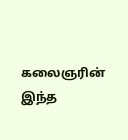கலைஞரின் இந்த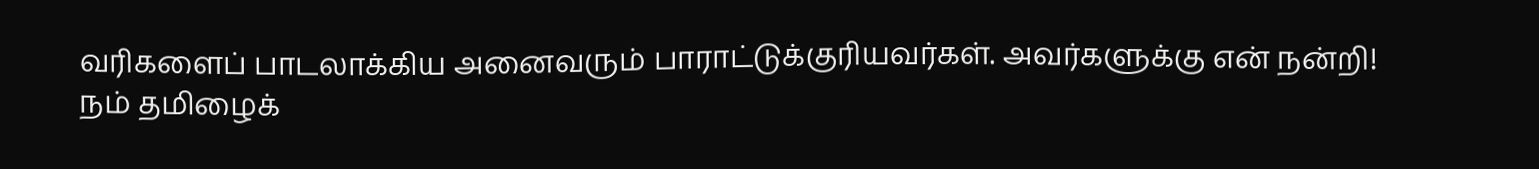வரிகளைப் பாடலாக்கிய அனைவரும் பாராட்டுக்குரியவர்கள். அவர்களுக்கு என் நன்றி!
நம் தமிழைக்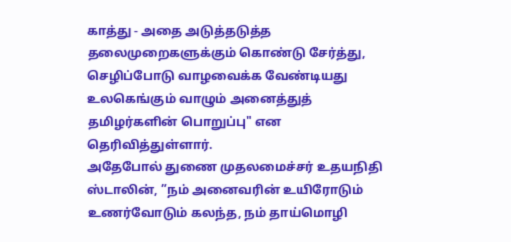காத்து - அதை அடுத்தடுத்த தலைமுறைகளுக்கும் கொண்டு சேர்த்து, செழிப்போடு வாழவைக்க வேண்டியது உலகெங்கும் வாழும் அனைத்துத் தமிழர்களின் பொறுப்பு" என தெரிவித்துள்ளார்.
அதேபோல் துணை முதலமைச்சர் உதயநிதி ஸ்டாலின், ”நம் அனைவரின் உயிரோடும் உணர்வோடும் கலந்த, நம் தாய்மொழி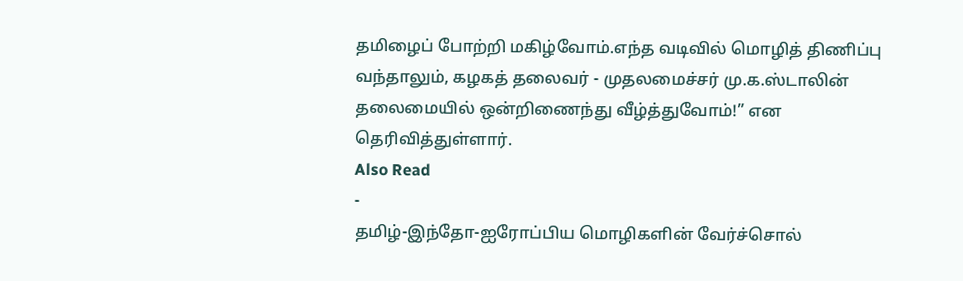தமிழைப் போற்றி மகிழ்வோம்.எந்த வடிவில் மொழித் திணிப்பு வந்தாலும், கழகத் தலைவர் - முதலமைச்சர் மு.க.ஸ்டாலின் தலைமையில் ஒன்றிணைந்து வீழ்த்துவோம்!” என தெரிவித்துள்ளார்.
Also Read
-
தமிழ்-இந்தோ-ஐரோப்பிய மொழிகளின் வேர்ச்சொல்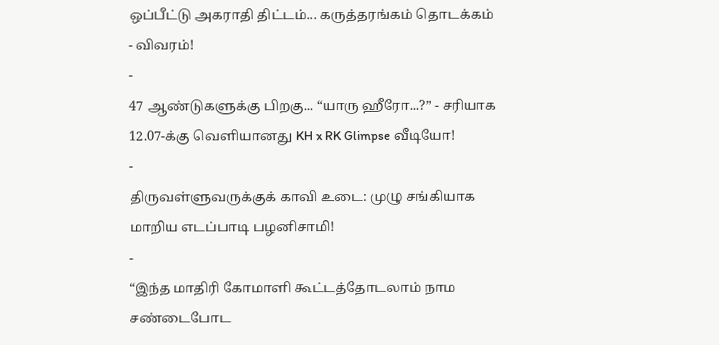ஒப்பீட்டு அகராதி திட்டம்... கருத்தரங்கம் தொடக்கம் - விவரம்!
-
47 ஆண்டுகளுக்கு பிறகு... “யாரு ஹீரோ...?” - சரியாக 12.07-க்கு வெளியானது KH x RK Glimpse வீடியோ!
-
திருவள்ளுவருக்குக் காவி உடை: முழு சங்கியாக மாறிய எடப்பாடி பழனிசாமி!
-
“இந்த மாதிரி கோமாளி கூட்டத்தோடலாம் நாம சண்டைபோட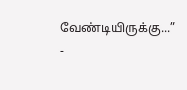வேண்டியிருக்கு...” -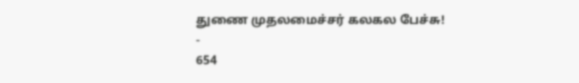துணை முதலமைச்சர் கலகல பேச்சு!
-
654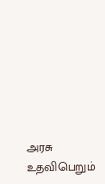அரசு உதவிபெறும்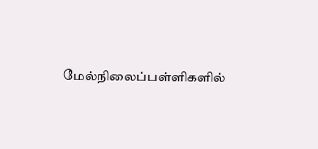மேல்நிலைப்பள்ளிகளில்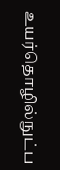உயர்தொழில்நுட்ப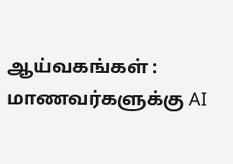ஆய்வகங்கள் : மாணவர்களுக்கு AI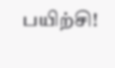பயிற்சி!